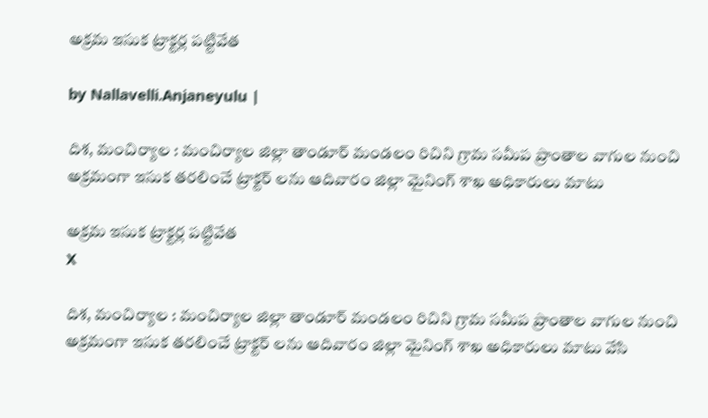అక్ర‌మ ఇసుక ట్రాక్ట‌ర్ల ప‌ట్టివేత

by Nallavelli.Anjaneyulu |

దిశ, మంచిర్యాల : మంచిర్యాల జిల్లా తాండూర్ మండలం రిచిని గ్రామ సమీప ప్రాంతాల వాగుల నుంచి అక్రమంగా ఇసుక తరలించే ట్రాక్టర్ లను ఆదివారం జిల్లా మైనింగ్ శాఖ అధికారులు మాటు

అక్ర‌మ ఇసుక ట్రాక్ట‌ర్ల ప‌ట్టివేత
X

దిశ, మంచిర్యాల : మంచిర్యాల జిల్లా తాండూర్ మండలం రిచిని గ్రామ సమీప ప్రాంతాల వాగుల నుంచి అక్రమంగా ఇసుక తరలించే ట్రాక్టర్ లను ఆదివారం జిల్లా మైనింగ్ శాఖ అధికారులు మాటు వేసి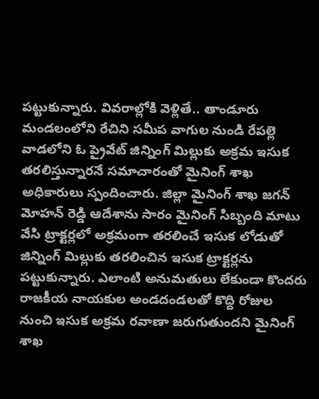పట్టుకున్నారు. వివ‌రాల్లోకి వెళ్లితే.. తాండూరు మండలంలోని రేచిని సమీప వాగుల నుండి రేపల్లె వాడలోని ఓ ప్రైవేట్ జిన్నింగ్ మిల్లుకు అక్రమ ఇసుక తరలిస్తున్నారనే సమాచారంతో మైనింగ్ శాఖ అధికారులు స్పందించారు. జిల్లా మైనింగ్ శాఖ జగన్ మోహన్ రెడ్డి ఆదేశాను సారం మైనింగ్ సిబ్బంది మాటు వేసి ట్రాక్టర్లలో అక్రమంగా తరలించే ఇసుక లోడుతో జిన్నింగ్ మిల్లుకు తరలించిన ఇసుక ట్రాక్టర్లను పట్టుకున్నారు. ఎలాంటి అనుమతులు లేకుండా కొందరు రాజకీయ నాయకుల అండదండలతో కొద్ది రోజుల నుంచి ఇసుక అక్రమ రవాణా జరుగుతుందని మైనింగ్ శాఖ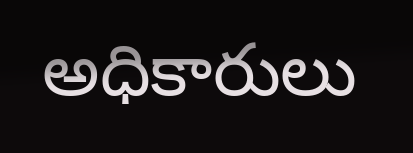అధికారులు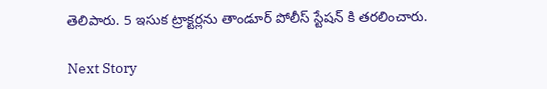తెలిపారు. 5 ఇసుక ట్రాక్టర్లను తాండూర్ పోలీస్ స్టేషన్ కి తరలించారు.

Next Story